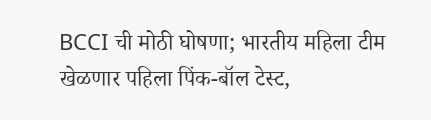BCCI ची मोठी घोषणा; भारतीय महिला टीम खेळणार पहिला पिंक-बॉल टेस्ट,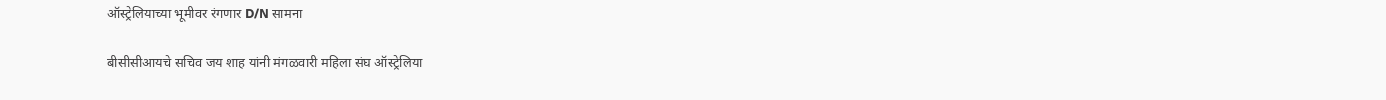ऑस्ट्रेलियाच्या भूमीवर रंगणार D/N सामना

बीसीसीआयचे सचिव जय शाह यांनी मंगळवारी महिला संघ ऑस्ट्रेलिया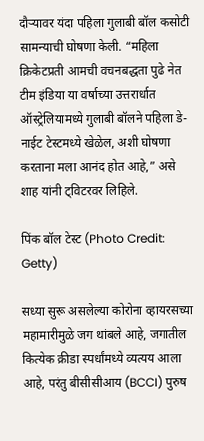दौऱ्यावर यंदा पहिला गुलाबी बॉल कसोटी सामन्याची घोषणा केली. “महिला क्रिकेटप्रती आमची वचनबद्धता पुढे नेत टीम इंडिया या वर्षाच्या उत्तरार्धात ऑस्ट्रेलियामध्ये गुलाबी बॉलने पहिला डे-नाईट टेस्टमध्ये खेळेल, अशी घोषणा करताना मला आनंद होत आहे,” असे शाह यांनी ट्विटरवर लिहिले.

पिंक बॉल टेस्ट (Photo Credit: Getty)

सध्या सुरू असलेल्या कोरोना व्हायरसच्या महामारीमुळे जग थांबले आहे, जगातील कित्येक क्रीडा स्पर्धांमध्ये व्यत्यय आला आहे, परंतु बीसीसीआय (BCCI) पुरुष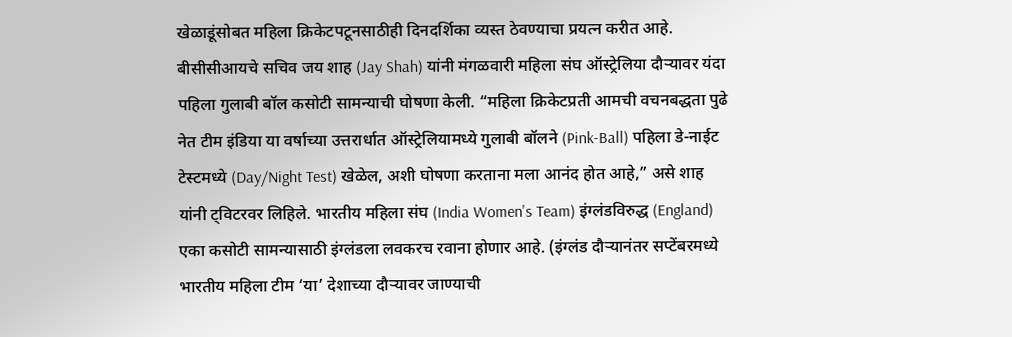खेळाडूंसोबत महिला क्रिकेटपटूनसाठीही दिनदर्शिका व्यस्त ठेवण्याचा प्रयत्न करीत आहे. बीसीसीआयचे सचिव जय शाह (Jay Shah) यांनी मंगळवारी महिला संघ ऑस्ट्रेलिया दौऱ्यावर यंदा पहिला गुलाबी बॉल कसोटी सामन्याची घोषणा केली. “महिला क्रिकेटप्रती आमची वचनबद्धता पुढे नेत टीम इंडिया या वर्षाच्या उत्तरार्धात ऑस्ट्रेलियामध्ये गुलाबी बॉलने (Pink-Ball) पहिला डे-नाईट टेस्टमध्ये (Day/Night Test) खेळेल, अशी घोषणा करताना मला आनंद होत आहे,” असे शाह यांनी ट्विटरवर लिहिले. भारतीय महिला संघ (India Women's Team) इंग्लंडविरुद्ध (England) एका कसोटी सामन्यासाठी इंग्लंडला लवकरच रवाना होणार आहे. (इंग्लंड दौऱ्यानंतर सप्टेंबरमध्ये भारतीय महिला टीम ‘या’ देशाच्या दौऱ्यावर जाण्याची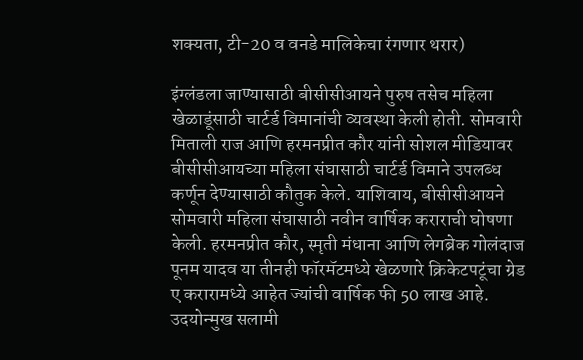शक्यता, टी-20 व वनडे मालिकेचा रंगणार थरार)

इंग्लंडला जाण्यासाठी बीसीसीआयने पुरुष तसेच महिला खेळाडूंसाठी चार्टर्ड विमानांची व्यवस्था केली होती. सोमवारी मिताली राज आणि हरमनप्रीत कौर यांनी सोशल मीडियावर बीसीसीआयच्या महिला संघासाठी चार्टर्ड विमाने उपलब्ध कर्णून देण्यासाठी कौतुक केले. याशिवाय, बीसीसीआयने सोमवारी महिला संघासाठी नवीन वार्षिक कराराची घोषणा केली. हरमनप्रीत कौर, स्मृती मंधाना आणि लेगब्रेक गोलंदाज पूनम यादव या तीनही फॉरमॅटमध्ये खेळणारे क्रिकेटपटूंचा ग्रेड ए करारामध्ये आहेत ज्यांची वार्षिक फी 50 लाख आहे. उदयोन्मुख सलामी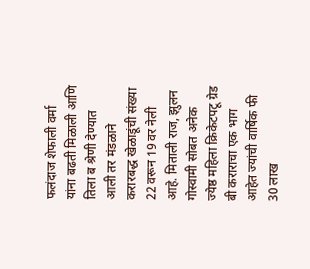फलंदाज शेफाली वर्मा यांना बढती मिळाली आणि तिला ब श्रेणी देण्यात आली तर मंडळाने करारबद्ध खेळाडूंची संख्या 22 वरून 19 वर नेली आहे. मिताली राज, झुलन गोस्वामी सोबत अनेक ज्येष्ठ महिला क्रिकेटपटू ग्रेड बी कराराचा एक भाग आहेत ज्यांची वार्षिक फी 30 लाख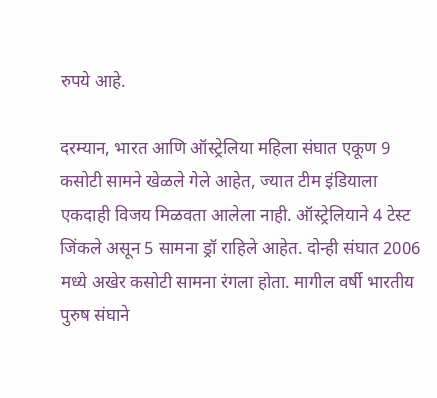रुपये आहे.

दरम्यान, भारत आणि ऑस्ट्रेलिया महिला संघात एकूण 9 कसोटी सामने खेळले गेले आहेत, ज्यात टीम इंडियाला एकदाही विजय मिळवता आलेला नाही. ऑस्ट्रेलियाने 4 टेस्ट जिंकले असून 5 सामना ड्रॉ राहिले आहेत. दोन्ही संघात 2006 मध्ये अखेर कसोटी सामना रंगला होता. मागील वर्षी भारतीय पुरुष संघाने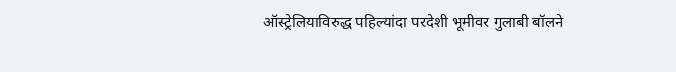ऑस्ट्रेलियाविरुद्ध पहिल्यांदा परदेशी भूमीवर गुलाबी बॉलने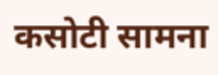कसोटी सामना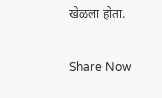खेळला होता.

Share Now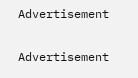Advertisement


Advertisement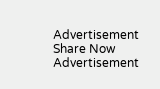Advertisement
Share Now
Advertisement